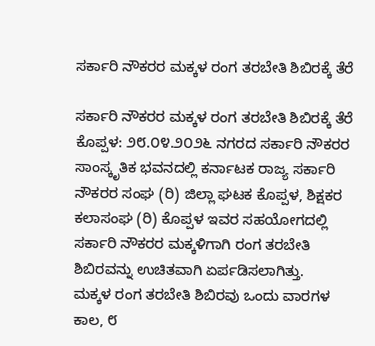ಸರ್ಕಾರಿ ನೌಕರರ ಮಕ್ಕಳ ರಂಗ ತರಬೇತಿ ಶಿಬಿರಕ್ಕೆ ತೆರೆ

ಸರ್ಕಾರಿ ನೌಕರರ ಮಕ್ಕಳ ರಂಗ ತರಬೇತಿ ಶಿಬಿರಕ್ಕೆ ತೆರೆ
ಕೊಪ್ಪಳ: ೨೮.೦೪.೨೦೨೬ ನಗರದ ಸರ್ಕಾರಿ ನೌಕರರ ಸಾಂಸ್ಕೃತಿಕ ಭವನದಲ್ಲಿ ಕರ್ನಾಟಕ ರಾಜ್ಯ ಸರ್ಕಾರಿ ನೌಕರರ ಸಂಘ (ರಿ) ಜಿಲ್ಲಾ ಘಟಕ ಕೊಪ್ಪಳ, ಶಿಕ್ಷಕರ ಕಲಾಸಂಘ (ರಿ) ಕೊಪ್ಪಳ ಇವರ ಸಹಯೋಗದಲ್ಲಿ ಸರ್ಕಾರಿ ನೌಕರರ ಮಕ್ಕಳಿಗಾಗಿ ರಂಗ ತರಬೇತಿ ಶಿಬಿರವನ್ನು ಉಚಿತವಾಗಿ ಏರ್ಪಡಿಸಲಾಗಿತ್ತು.
ಮಕ್ಕಳ ರಂಗ ತರಬೇತಿ ಶಿಬಿರವು ಒಂದು ವಾರಗಳ ಕಾಲ, ೮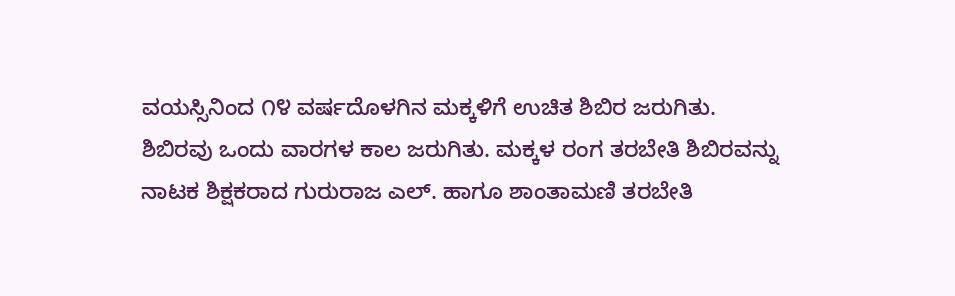ವಯಸ್ಸಿನಿಂದ ೧೪ ವರ್ಷದೊಳಗಿನ ಮಕ್ಕಳಿಗೆ ಉಚಿತ ಶಿಬಿರ ಜರುಗಿತು. ಶಿಬಿರವು ಒಂದು ವಾರಗಳ ಕಾಲ ಜರುಗಿತು. ಮಕ್ಕಳ ರಂಗ ತರಬೇತಿ ಶಿಬಿರವನ್ನು ನಾಟಕ ಶಿಕ್ಷಕರಾದ ಗುರುರಾಜ ಎಲ್. ಹಾಗೂ ಶಾಂತಾಮಣಿ ತರಬೇತಿ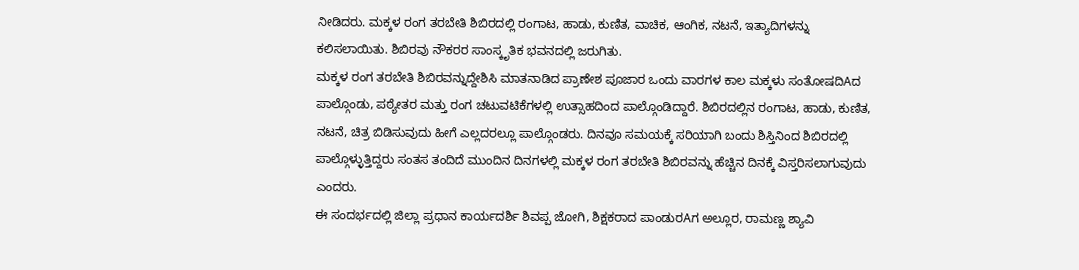ನೀಡಿದರು. ಮಕ್ಕಳ ರಂಗ ತರಬೇತಿ ಶಿಬಿರದಲ್ಲಿ ರಂಗಾಟ, ಹಾಡು, ಕುಣಿತ, ವಾಚಿಕ, ಆಂಗಿಕ, ನಟನೆ, ಇತ್ಯಾದಿಗಳನ್ನು ಕಲಿಸಲಾಯಿತು. ಶಿಬಿರವು ನೌಕರರ ಸಾಂಸ್ಕೃತಿಕ ಭವನದಲ್ಲಿ ಜರುಗಿತು.
ಮಕ್ಕಳ ರಂಗ ತರಬೇತಿ ಶಿಬಿರವನ್ನುದ್ದೇಶಿಸಿ ಮಾತನಾಡಿದ ಪ್ರಾಣೇಶ ಪೂಜಾರ ಒಂದು ವಾರಗಳ ಕಾಲ ಮಕ್ಕಳು ಸಂತೋಷದಿAದ ಪಾಲ್ಗೊಂಡು, ಪಠ್ಯೇತರ ಮತ್ತು ರಂಗ ಚಟುವಟಿಕೆಗಳಲ್ಲಿ ಉತ್ಸಾಹದಿಂದ ಪಾಲ್ಗೊಂಡಿದ್ದಾರೆ. ಶಿಬಿರದಲ್ಲಿನ ರಂಗಾಟ, ಹಾಡು, ಕುಣಿತ, ನಟನೆ, ಚಿತ್ರ ಬಿಡಿಸುವುದು ಹೀಗೆ ಎಲ್ಲದರಲ್ಲೂ ಪಾಲ್ಗೊಂಡರು. ದಿನವೂ ಸಮಯಕ್ಕೆ ಸರಿಯಾಗಿ ಬಂದು ಶಿಸ್ತಿನಿಂದ ಶಿಬಿರದಲ್ಲಿ ಪಾಲ್ಗೊಳ್ಳುತ್ತಿದ್ದರು ಸಂತಸ ತಂದಿದೆ ಮುಂದಿನ ದಿನಗಳಲ್ಲಿ ಮಕ್ಕಳ ರಂಗ ತರಬೇತಿ ಶಿಬಿರವನ್ನು ಹೆಚ್ಚಿನ ದಿನಕ್ಕೆ ವಿಸ್ತರಿಸಲಾಗುವುದು ಎಂದರು.
ಈ ಸಂದರ್ಭದಲ್ಲಿ ಜಿಲ್ಲಾ ಪ್ರಧಾನ ಕಾರ್ಯದರ್ಶಿ ಶಿವಪ್ಪ ಜೋಗಿ, ಶಿಕ್ಷಕರಾದ ಪಾಂಡುರAಗ ಅಲ್ಲೂರ, ರಾಮಣ್ಣ ಶ್ಯಾವಿ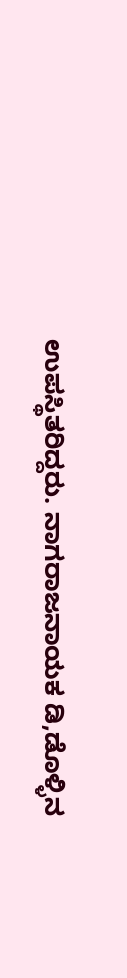ಉಪಸ್ಥಿತರಿದ್ದರು. ನಾಗರಾಜನಾಯಕ ಡಿ,ಡೊಳ್ಳಿನ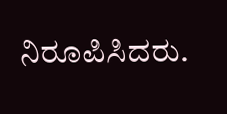ನಿರೂಪಿಸಿದರು.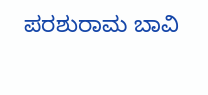ಪರಶುರಾಮ ಬಾವಿ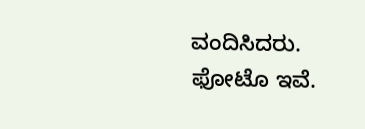ವಂದಿಸಿದರು.
ಫೋಟೊ ಇವೆ.